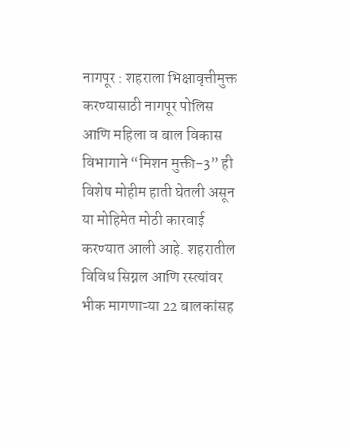नागपूर : शहराला भिक्षावृत्तीमुक्त करण्यासाठी नागपूर पोलिस आणि महिला व बाल विकास विभागाने “मिशन मुक्ती-3” ही विशेष मोहीम हाती घेतली असून या मोहिमेत मोठी कारवाई करण्यात आली आहे. शहरातील विविध सिग्नल आणि रस्त्यांवर भीक मागणाऱ्या 22 बालकांसह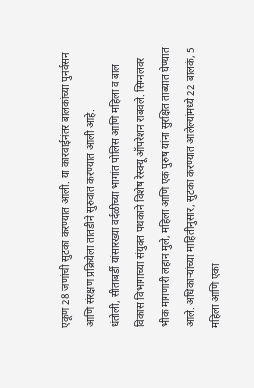एकूण 28 जणांची सुटका करण्यात आली. या कारवाईनंतर बालकांच्या पुनर्वसन आणि संरक्षण प्रक्रियेला तातडीने सुरुवात करण्यात आली आहे.
धंतोली, सीताबर्डी यांसारख्या वर्दळीच्या भागांत पोलिस आणि महिला व बाल विकास विभागाच्या संयुक्त पथकाने विशेष रेस्क्यू ऑपरेशन राबवले. सिग्नलवर भीक मागणारी लहान मुले, महिला आणि एक पुरुष यांना सुरक्षित ताब्यात घेण्यात आले. अधिकाऱ्यांच्या माहितीनुसार, सुटका करण्यात आलेल्यांमध्ये 22 बालकं, 5 महिला आणि एका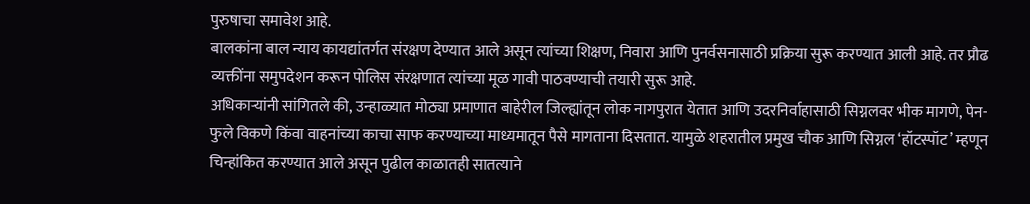पुरुषाचा समावेश आहे.
बालकांना बाल न्याय कायद्यांतर्गत संरक्षण देण्यात आले असून त्यांच्या शिक्षण, निवारा आणि पुनर्वसनासाठी प्रक्रिया सुरू करण्यात आली आहे. तर प्रौढ व्यक्तींना समुपदेशन करून पोलिस संरक्षणात त्यांच्या मूळ गावी पाठवण्याची तयारी सुरू आहे.
अधिकाऱ्यांनी सांगितले की, उन्हाळ्यात मोठ्या प्रमाणात बाहेरील जिल्ह्यांतून लोक नागपुरात येतात आणि उदरनिर्वाहासाठी सिग्नलवर भीक मागणे, पेन-फुले विकणे किंवा वाहनांच्या काचा साफ करण्याच्या माध्यमातून पैसे मागताना दिसतात. यामुळे शहरातील प्रमुख चौक आणि सिग्नल ‘हॉटस्पॉट’ म्हणून चिन्हांकित करण्यात आले असून पुढील काळातही सातत्याने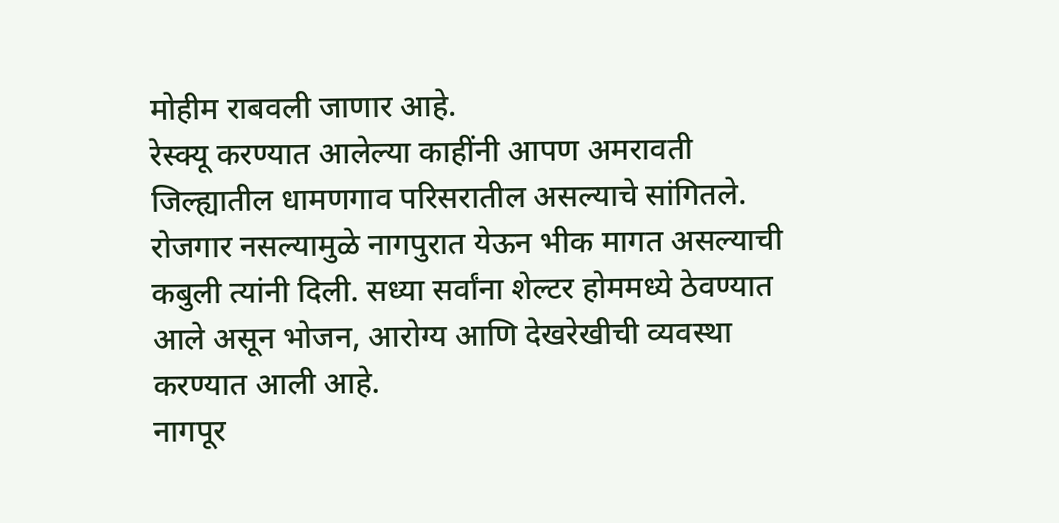मोहीम राबवली जाणार आहे.
रेस्क्यू करण्यात आलेल्या काहींनी आपण अमरावती जिल्ह्यातील धामणगाव परिसरातील असल्याचे सांगितले. रोजगार नसल्यामुळे नागपुरात येऊन भीक मागत असल्याची कबुली त्यांनी दिली. सध्या सर्वांना शेल्टर होममध्ये ठेवण्यात आले असून भोजन, आरोग्य आणि देखरेखीची व्यवस्था करण्यात आली आहे.
नागपूर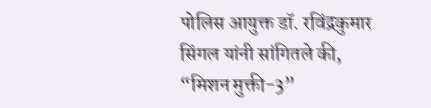पोलिस आयुक्त डॉ. रविंद्रकुमार सिंगल यांनी सांगितले की, “मिशन मुक्ती-3”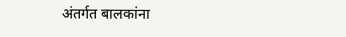अंतर्गत बालकांना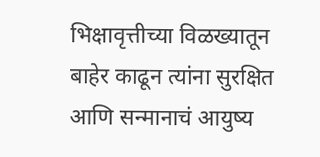भिक्षावृत्तीच्या विळख्यातून बाहेर काढून त्यांना सुरक्षित आणि सन्मानाचं आयुष्य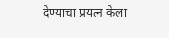देण्याचा प्रयत्न केला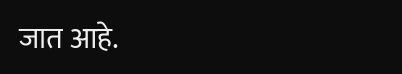जात आहे.